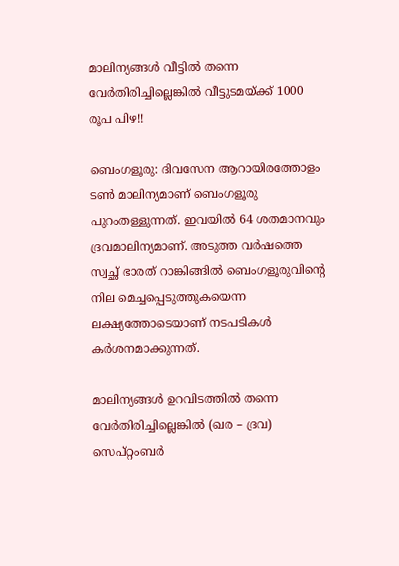മാലിന്യങ്ങൾ വീട്ടിൽ തന്നെ വേർതിരിച്ചില്ലെങ്കിൽ വീട്ടുടമയ്ക്ക് 1000 രൂപ പിഴ!!

ബെംഗളൂരു: ദിവസേന ആറായിരത്തോളം ടൺ മാലിന്യമാണ് ബെംഗളൂരു പുറംതള്ളുന്നത്. ഇവയിൽ 64 ശതമാനവും ദ്രവമാലിന്യമാണ്. അടുത്ത വർഷത്തെ സ്വച്ഛ് ഭാരത് റാങ്കിങ്ങിൽ ബെംഗളൂരുവിന്റെ നില മെച്ചപ്പെടുത്തുകയെന്ന ലക്ഷ്യത്തോടെയാണ് നടപടികൾ കർശനമാക്കുന്നത്.

മാലിന്യങ്ങൾ ഉറവിടത്തിൽ തന്നെ വേർതിരിച്ചില്ലെങ്കിൽ (ഖര – ദ്രവ) സെപ്റ്റംബർ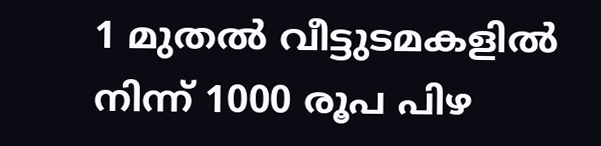1 മുതൽ വീട്ടുടമകളിൽ നിന്ന് 1000 രൂപ പിഴ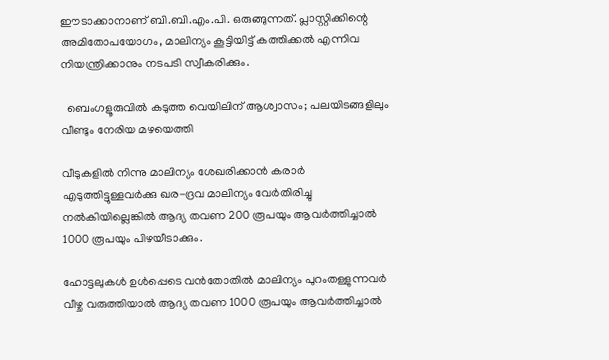ഈടാക്കാനാണ് ബി.ബി.എം.പി. ഒരുങ്ങുന്നത്. പ്ലാസ്റ്റിക്കിന്റെ അമിതോപയോഗം, മാലിന്യം കൂട്ടിയിട്ട് കത്തിക്കൽ എന്നിവ നിയന്ത്രിക്കാനും നടപടി സ്വീകരിക്കും.

  ബെംഗളൂരുവിൽ കടുത്ത വെയിലിന് ആശ്വാസം; പലയിടങ്ങളിലും വീണ്ടും നേരിയ മഴയെത്തി

വീടുകളിൽ നിന്നു മാലിന്യം ശേഖരിക്കാൻ കരാർ എടുത്തിട്ടുള്ളവർക്കു ഖര-ദ്രവ മാലിന്യം വേർതിരിച്ചു നൽകിയില്ലെങ്കിൽ ആദ്യ തവണ 200 രൂപയും ആവർത്തിച്ചാൽ 1000 രൂപയും പിഴയീടാക്കും.

ഹോട്ടലുകൾ ഉൾപ്പെടെ വൻതോതിൽ മാലിന്യം പുറംതള്ളുന്നവർ വീഴ്ച വരുത്തിയാൽ ആദ്യ തവണ 1000 രൂപയും ആവർത്തിച്ചാൽ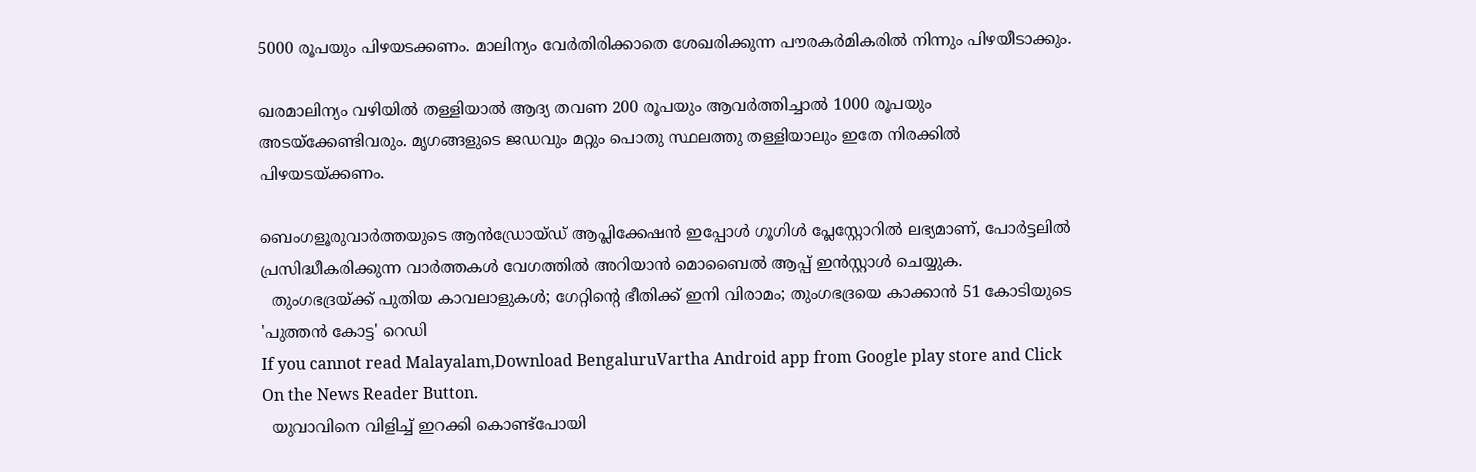5000 രൂപയും പിഴയടക്കണം. മാലിന്യം വേർതിരിക്കാതെ ശേഖരിക്കുന്ന പൗരകർമികരിൽ നിന്നും പിഴയീടാക്കും.

ഖരമാലിന്യം വഴിയിൽ തള്ളിയാൽ ആദ്യ തവണ 200 രൂപയും ആവർത്തിച്ചാൽ 1000 രൂപയും അടയ്ക്കേണ്ടിവരും. മൃഗങ്ങളുടെ ജഡവും മറ്റും പൊതു സ്ഥലത്തു തള്ളിയാലും ഇതേ നിരക്കിൽ പിഴയടയ്ക്കണം.

ബെംഗളൂരുവാർത്തയുടെ ആൻഡ്രോയ്ഡ് ആപ്ലിക്കേഷൻ ഇപ്പോൾ ഗൂഗിൾ പ്ലേസ്റ്റോറിൽ ലഭ്യമാണ്, പോർട്ടലിൽ പ്രസിദ്ധീകരിക്കുന്ന വാർത്തകൾ വേഗത്തിൽ അറിയാൻ മൊബൈൽ ആപ്പ് ഇൻസ്റ്റാൾ ചെയ്യുക.
  തുംഗഭദ്രയ്ക്ക് പുതിയ കാവലാളുകൾ; ഗേറ്റിന്റെ ഭീതിക്ക് ഇനി വിരാമം; തുംഗഭദ്രയെ കാക്കാൻ 51 കോടിയുടെ 'പുത്തൻ കോട്ട' റെഡി
If you cannot read Malayalam,Download BengaluruVartha Android app from Google play store and Click On the News Reader Button.
  യുവാവിനെ വിളിച്ച് ഇറക്കി കൊണ്ട്പോയി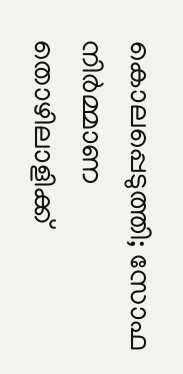കൊലപ്പെടുത്തി; സോഫ നിർമ്മാണ തൊഴിലാളിക്ക്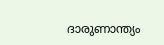ദാരുണാന്ത്യം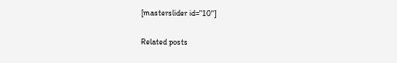[masterslider id="10"]

Related posts